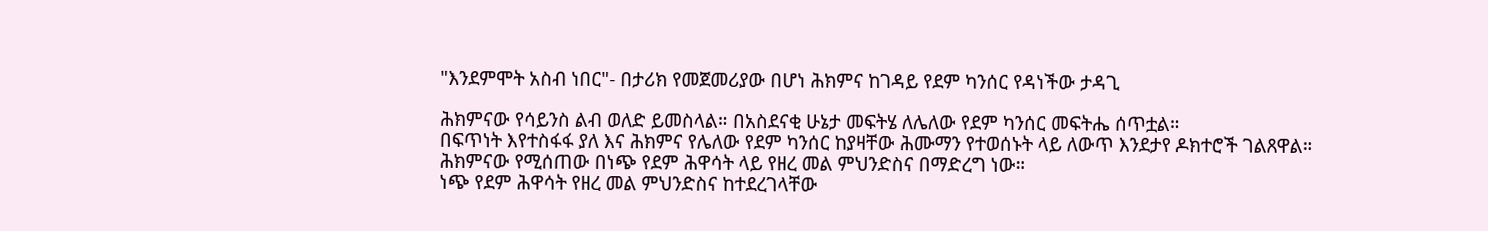"እንደምሞት አስብ ነበር"- በታሪክ የመጀመሪያው በሆነ ሕክምና ከገዳይ የደም ካንሰር የዳነችው ታዳጊ

ሕክምናው የሳይንስ ልብ ወለድ ይመስላል። በአስደናቂ ሁኔታ መፍትሄ ለሌለው የደም ካንሰር መፍትሔ ሰጥቷል።
በፍጥነት እየተስፋፋ ያለ እና ሕክምና የሌለው የደም ካንሰር ከያዛቸው ሕሙማን የተወሰኑት ላይ ለውጥ እንደታየ ዶክተሮች ገልጸዋል።
ሕክምናው የሚሰጠው በነጭ የደም ሕዋሳት ላይ የዘረ መል ምህንድስና በማድረግ ነው።
ነጭ የደም ሕዋሳት የዘረ መል ምህንድስና ከተደረገላቸው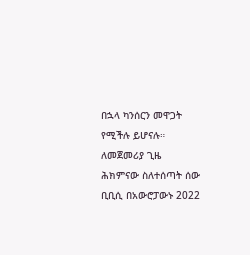በኋላ ካንሰርን መዋጋት የሚችሉ ይሆናሉ።
ለመጀመሪያ ጊዜ ሕክምናው ስለተሰጣት ሰው ቢቢሲ በአውሮፓውኑ 2022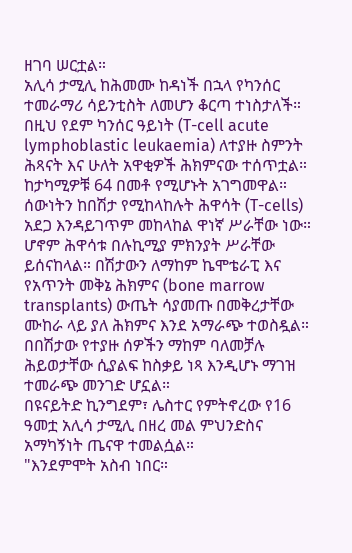ዘገባ ሠርቷል።
አሊሳ ታሚሊ ከሕመሙ ከዳነች በኋላ የካንሰር ተመራማሪ ሳይንቲስት ለመሆን ቆርጣ ተነስታለች።
በዚህ የደም ካንሰር ዓይነት (T-cell acute lymphoblastic leukaemia) ለተያዙ ስምንት ሕጻናት እና ሁለት አዋቂዎች ሕክምናው ተሰጥቷል።
ከታካሚዎቹ 64 በመቶ የሚሆኑት አገግመዋል።
ሰውነትን ከበሽታ የሚከላከሉት ሕዋሳት (T-cells) አደጋ እንዳይገጥም መከላከል ዋነኛ ሥራቸው ነው።
ሆኖም ሕዋሳቱ በሉኪሚያ ምክንያት ሥራቸው ይሰናከላል። በሽታውን ለማከም ኬሞቴራፒ እና የአጥንት መቅኔ ሕክምና (bone marrow transplants) ውጤት ሳያመጡ በመቅረታቸው ሙከራ ላይ ያለ ሕክምና እንደ አማራጭ ተወስዷል።
በበሽታው የተያዙ ሰዎችን ማከም ባለመቻሉ ሕይወታቸው ሲያልፍ ከስቃይ ነጻ እንዲሆኑ ማገዝ ተመራጭ መንገድ ሆኗል።
በዩናይትድ ኪንግደም፣ ሌስተር የምትኖረው የ16 ዓመቷ አሊሳ ታሚሊ በዘረ መል ምህንድስና አማካኝነት ጤናዋ ተመልሷል።
"እንደምሞት አስብ ነበር።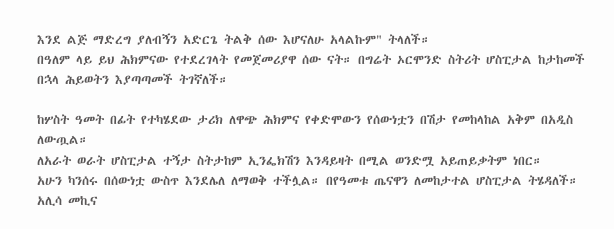እንደ ልጅ ማድረግ ያለብኝን አድርጌ ትልቅ ሰው እሆናለሁ አላልኩም" ትላለች።
በዓለም ላይ ይህ ሕክምናው የተደረገላት የመጀመሪያዋ ሰው ናት። በግሬት ኦርሞንድ ስትሪት ሆስፒታል ከታከመች በኋላ ሕይወትን እያጣጣመች ትገኛለች።

ከሦስት ዓመት በፊት የተካሄደው ታሪክ ለዋጭ ሕክምና የቀድሞውን የሰውነቷን በሽታ የመከላከል አቅም በአዲስ ለውጧል።
ለአራት ወራት ሆስፒታል ተኝታ ስትታከም ኢንፌክሽን እንዳይዛት በሚል ወንድሟ አይጠይቃትም ነበር።
አሁን ካንሰሩ በሰውነቷ ውስጥ እንደሌለ ለማወቅ ተችሏል። በየዓመቱ ጤናዋን ለመከታተል ሆስፒታል ትሄዳለች።
አሊሳ መኪና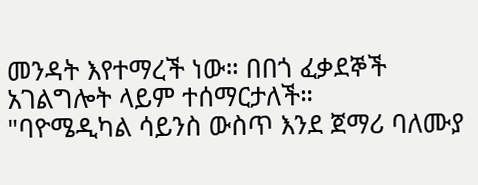መንዳት እየተማረች ነው። በበጎ ፈቃደኞች አገልግሎት ላይም ተሰማርታለች።
"ባዮሜዲካል ሳይንስ ውስጥ እንደ ጀማሪ ባለሙያ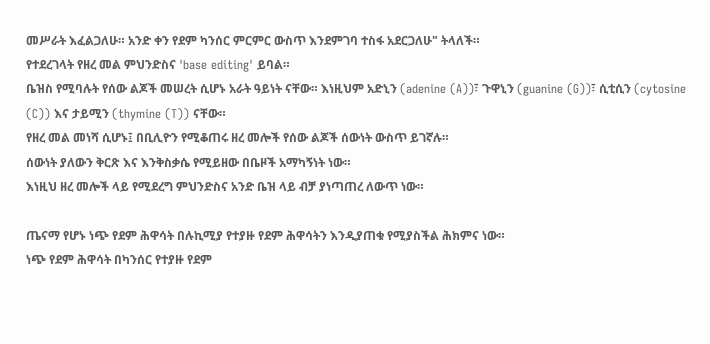መሥራት እፈልጋለሁ። አንድ ቀን የደም ካንሰር ምርምር ውስጥ እንደምገባ ተስፋ አደርጋለሁ" ትላለች።
የተደረገላት የዘረ መል ምህንድስና 'base editing' ይባል።
ቤዝስ የሚባሉት የሰው ልጆች መሠረት ሲሆኑ አራት ዓይነት ናቸው። እነዚህም አድኒን (adenine (A))፣ ጉዋኒን (guanine (G))፣ ሲቲሲን (cytosine (C)) እና ታይሚን (thymine (T)) ናቸው።
የዘረ መል መነሻ ሲሆኑ፤ በቢሊዮን የሚቆጠሩ ዘረ መሎች የሰው ልጆች ሰውነት ውስጥ ይገኛሉ።
ሰውነት ያለውን ቅርጽ እና እንቅስቃሴ የሚይዘው በቤዞች አማካኝነት ነው።
እነዚህ ዘረ መሎች ላይ የሚደረግ ምህንድስና አንድ ቤዝ ላይ ብቻ ያነጣጠረ ለውጥ ነው።

ጤናማ የሆኑ ነጭ የደም ሕዋሳት በሉኪሚያ የተያዙ የደም ሕዋሳትን እንዲያጠቁ የሚያስችል ሕክምና ነው።
ነጭ የደም ሕዋሳት በካንሰር የተያዙ የደም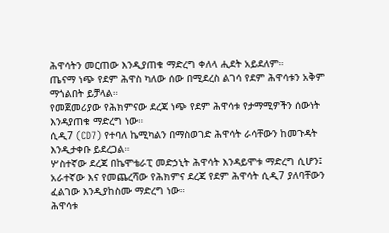ሕዋሳትን መርጠው እንዲያጠቁ ማድረግ ቀለላ ሒደት አይደለም።
ጤናማ ነጭ የደም ሕዋስ ካለው ሰው በሚደረስ ልገሳ የደም ሕዋሳቱን አቅም ማጎልበት ይቻላል።
የመጀመሪያው የሕክምናው ደረጃ ነጭ የደም ሕዋሳቱ የታማሚዎችን ሰውነት እንዳያጠቁ ማድረግ ነው።
ሲዲ7 (CD7) የተባለ ኬሚካልን በማስወገድ ሕዋሳት ራሳቸውን ከመጉዳት እንዲታቀቡ ይደረጋል።
ሦስተኛው ደረጃ በኬሞቴራፒ መድኃኒት ሕዋሳት እንዳይሞቱ ማድረግ ሲሆን፤ አራተኛው እና የመጨረሻው የሕክምና ደረጃ የደም ሕዋሳት ሲዲ7 ያለባቸውን ፈልገው እንዲያከስሙ ማድረግ ነው።
ሕዋሳቱ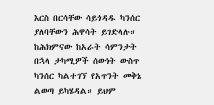እርስ በርሳቸው ሳይጎዳዱ ካንሰር ያለባቸውን ሕዋሳት ይገድላሉ።
ከሕክምናው ከአራት ሳምንታት በኋላ ታካሚዎች ሰውነት ውስጥ ካንሰር ካልተገኘ የአጥንት መቅኔ ልወጣ ይካሄዳል። ይህም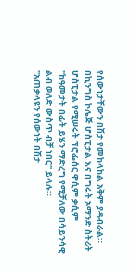የሰውነታቸውን በሽታ የመከላከል አቅም ያዳብራል።
በኪንግስ ኮሌጅ ሆስፒታል እና በግሩት ኦማንድ ስትሪት ሆስፒታል የሚሠሩት ፕሮፌሰር ዋሲም ቃሲም "ከዓመታት በፊት ይሄን ማድረግ የሚቻለው በሳይንሳዊ ልብ ወለድ ውስጥ ብቻ ነበር" ይላሉ።
"አጠቃላዩን የሰውነት በሽታ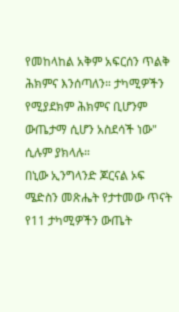የመከላከል አቅም አፍርሰን ጥልቅ ሕክምና እንሰጣለን። ታካሚዎችን የሚያደክም ሕክምና ቢሆንም ውጤታማ ሲሆን አስደሳች ነው" ሲሉም ያክላሉ።
በኒው ኢንግላንድ ጆርናል ኦፍ ሜድስን መጽሔት የታተመው ጥናት የ11 ታካሚዎችን ውጤት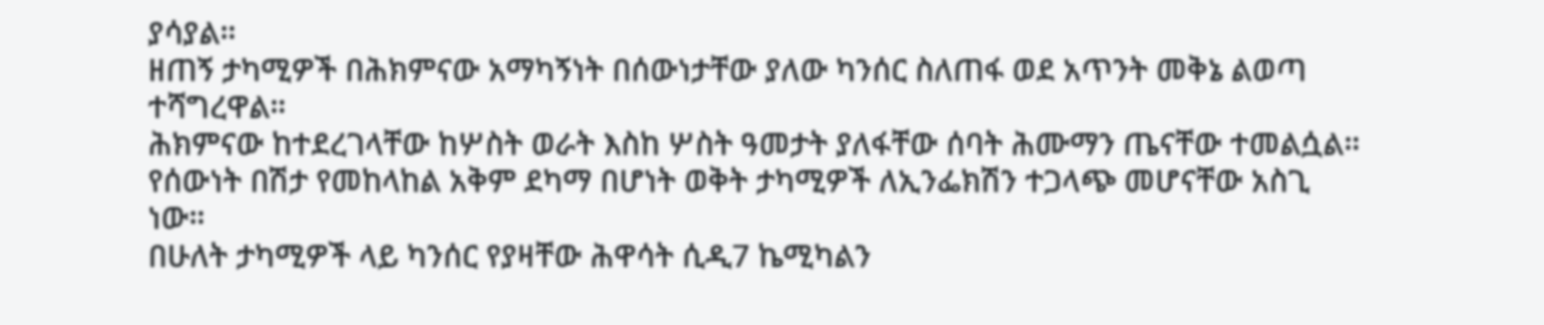ያሳያል።
ዘጠኝ ታካሚዎች በሕክምናው አማካኝነት በሰውነታቸው ያለው ካንሰር ስለጠፋ ወደ አጥንት መቅኔ ልወጣ ተሻግረዋል።
ሕክምናው ከተደረገላቸው ከሦስት ወራት እስከ ሦስት ዓመታት ያለፋቸው ሰባት ሕሙማን ጤናቸው ተመልሷል።
የሰውነት በሽታ የመከላከል አቅም ደካማ በሆነት ወቅት ታካሚዎች ለኢንፌክሽን ተጋላጭ መሆናቸው አስጊ ነው።
በሁለት ታካሚዎች ላይ ካንሰር የያዛቸው ሕዋሳት ሲዲ7 ኬሚካልን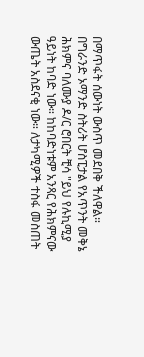በማጥፋት ሰውነት ውስጥ መደበቅ ችለዋል።
በግራንድ ኦማንድ ስትሪት ሆስፒታል የአጥንት መቅኔ ሕክምና ባለሙያ ዶ/ር ሮበርት ቺሳ "ይህ የሉኪሚያ ዓይነት ከባድ ነው። ከከባድነቱም አንጻር የሕክምናው ውጤት አስደናቂ ነው። ለታካሚዎች ተስፋ መስጠት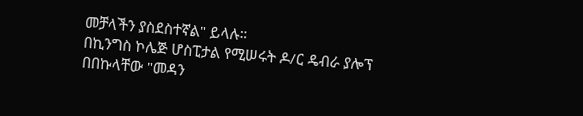መቻላችን ያስደስተኛል" ይላሉ።
በኪንግስ ኮሌጅ ሆስፒታል የሚሠሩት ዶ/ር ዴብራ ያሎፕ በበኩላቸው "መዳን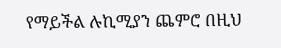የማይችል ሉኪሚያን ጨምሮ በዚህ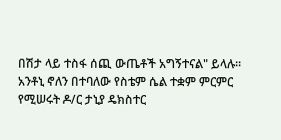በሽታ ላይ ተስፋ ሰጪ ውጤቶች አግኝተናል" ይላሉ።
አንቶኒ ኖለን በተባለው የስቴም ሴል ተቋም ምርምር የሚሠሩት ዶ/ር ታኒያ ዴክስተር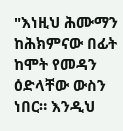"እነዚህ ሕሙማን ከሕክምናው በፊት ከሞት የመዳን ዕድላቸው ውስን ነበር። እንዲህ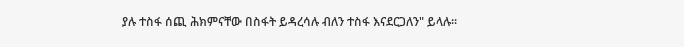ያሉ ተስፋ ሰጪ ሕክምናቸው በስፋት ይዳረሳሉ ብለን ተስፋ እናደርጋለን" ይላሉ።